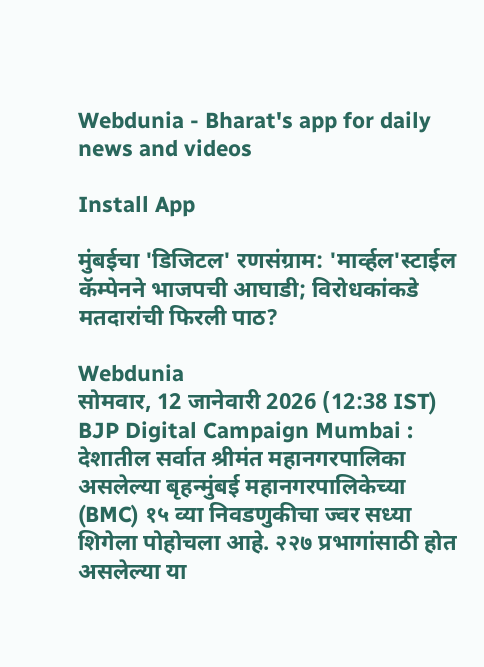Webdunia - Bharat's app for daily news and videos

Install App

मुंबईचा 'डिजिटल' रणसंग्राम: 'मार्व्हल'स्टाईल कॅम्पेनने भाजपची आघाडी; विरोधकांकडे मतदारांची फिरली पाठ?

Webdunia
सोमवार, 12 जानेवारी 2026 (12:38 IST)
BJP Digital Campaign Mumbai : देशातील सर्वात श्रीमंत महानगरपालिका असलेल्या बृहन्मुंबई महानगरपालिकेच्या (BMC) १५ व्या निवडणुकीचा ज्वर सध्या शिगेला पोहोचला आहे. २२७ प्रभागांसाठी होत असलेल्या या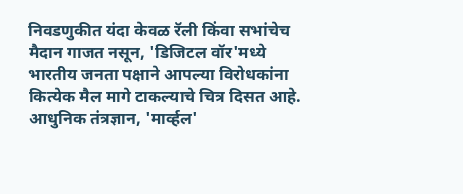निवडणुकीत यंदा केवळ रॅली किंवा सभांचेच मैदान गाजत नसून, 'डिजिटल वॉर'मध्ये भारतीय जनता पक्षाने आपल्या विरोधकांना कित्येक मैल मागे टाकल्याचे चित्र दिसत आहे. आधुनिक तंत्रज्ञान, 'मार्व्हल'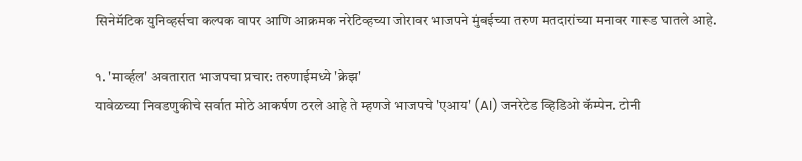सिनेमॅटिक युनिव्हर्सचा कल्पक वापर आणि आक्रमक नरेटिव्हच्या जोरावर भाजपने मुंबईच्या तरुण मतदारांच्या मनावर गारूड घातले आहे.

१. 'मार्व्हल' अवतारात भाजपचा प्रचार: तरुणाईमध्ये 'क्रेझ'
यावेळच्या निवडणुकीचे सर्वात मोठे आकर्षण ठरले आहे ते म्हणजे भाजपचे 'एआय' (AI) जनरेटेड व्हिडिओ कॅम्पेन. टोनी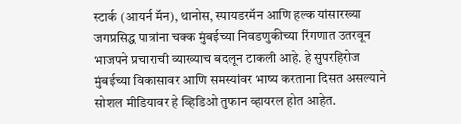स्टार्क (आयर्न मॅन), थानोस, स्पायडरमॅन आणि हल्क यांसारख्या जगप्रसिद्ध पात्रांना चक्क मुंबईच्या निवडणुकीच्या रिंगणात उतरवून भाजपने प्रचाराची व्याख्याच बदलून टाकली आहे. हे सुपरहिरोज मुंबईच्या विकासावर आणि समस्यांवर भाष्य करताना दिसत असल्याने सोशल मीडियावर हे व्हिडिओ तुफान व्हायरल होत आहेत.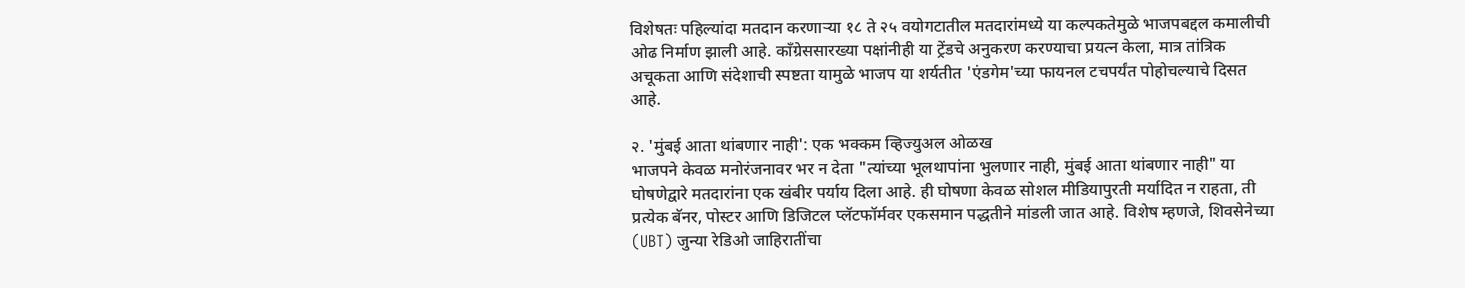विशेषतः पहिल्यांदा मतदान करणाऱ्या १८ ते २५ वयोगटातील मतदारांमध्ये या कल्पकतेमुळे भाजपबद्दल कमालीची ओढ निर्माण झाली आहे. काँग्रेससारख्या पक्षांनीही या ट्रेंडचे अनुकरण करण्याचा प्रयत्न केला, मात्र तांत्रिक अचूकता आणि संदेशाची स्पष्टता यामुळे भाजप या शर्यतीत 'एंडगेम'च्या फायनल टचपर्यंत पोहोचल्याचे दिसत आहे.

२. 'मुंबई आता थांबणार नाही': एक भक्कम व्हिज्युअल ओळख
भाजपने केवळ मनोरंजनावर भर न देता "त्यांच्या भूलथापांना भुलणार नाही, मुंबई आता थांबणार नाही" या घोषणेद्वारे मतदारांना एक खंबीर पर्याय दिला आहे. ही घोषणा केवळ सोशल मीडियापुरती मर्यादित न राहता, ती प्रत्येक बॅनर, पोस्टर आणि डिजिटल प्लॅटफॉर्मवर एकसमान पद्धतीने मांडली जात आहे. विशेष म्हणजे, शिवसेनेच्या (UBT) जुन्या रेडिओ जाहिरातींचा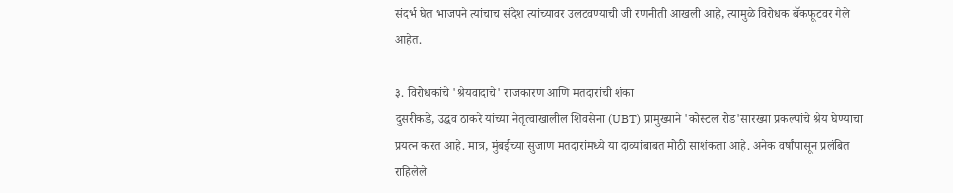संदर्भ घेत भाजपने त्यांचाच संदेश त्यांच्यावर उलटवण्याची जी रणनीती आखली आहे, त्यामुळे विरोधक बॅकफूटवर गेले आहेत.

३. विरोधकांचे 'श्रेयवादाचे' राजकारण आणि मतदारांची शंका
दुसरीकडे, उद्धव ठाकरे यांच्या नेतृत्वाखालील शिवसेना (UBT) प्रामुख्याने 'कोस्टल रोड'सारख्या प्रकल्पांचे श्रेय घेण्याचा प्रयत्न करत आहे. मात्र, मुंबईच्या सुजाण मतदारांमध्ये या दाव्यांबाबत मोठी साशंकता आहे. अनेक वर्षांपासून प्रलंबित राहिलेले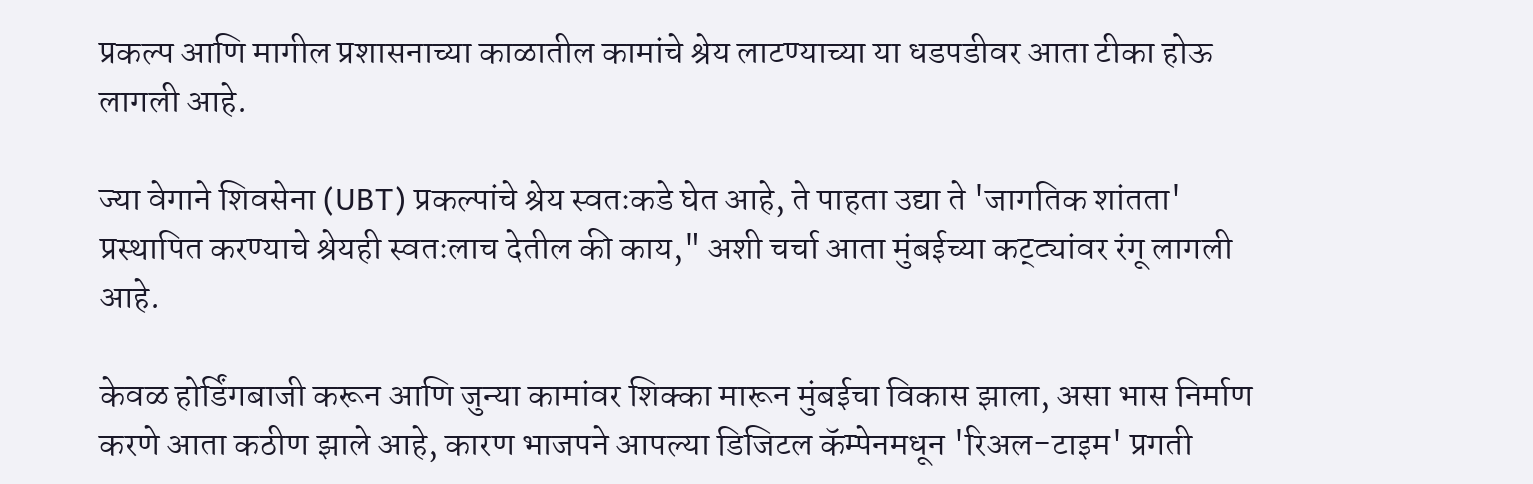प्रकल्प आणि मागील प्रशासनाच्या काळातील कामांचे श्रेय लाटण्याच्या या धडपडीवर आता टीका होऊ लागली आहे.

ज्या वेगाने शिवसेना (UBT) प्रकल्पांचे श्रेय स्वतःकडे घेत आहे, ते पाहता उद्या ते 'जागतिक शांतता' प्रस्थापित करण्याचे श्रेयही स्वतःलाच देतील की काय," अशी चर्चा आता मुंबईच्या कट्ट्यांवर रंगू लागली आहे.

केवळ होर्डिंगबाजी करून आणि जुन्या कामांवर शिक्का मारून मुंबईचा विकास झाला, असा भास निर्माण करणे आता कठीण झाले आहे, कारण भाजपने आपल्या डिजिटल कॅम्पेनमधून 'रिअल-टाइम' प्रगती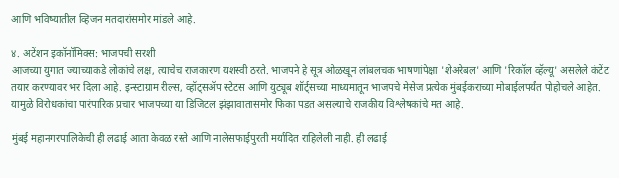आणि भविष्यातील व्हिजन मतदारांसमोर मांडले आहे.

४. अटेंशन इकॉनॉमिक्स: भाजपची सरशी
आजच्या युगात ज्याच्याकडे लोकांचे लक्ष, त्याचेच राजकारण यशस्वी ठरते. भाजपने हे सूत्र ओळखून लांबलचक भाषणांपेक्षा 'शेअरेबल' आणि 'रिकॉल व्हॅल्यू' असलेले कंटेंट तयार करण्यावर भर दिला आहे. इन्स्टाग्राम रील्स, व्हॉट्सॲप स्टेटस आणि युट्यूब शॉर्ट्सच्या माध्यमातून भाजपचे मेसेज प्रत्येक मुंबईकराच्या मोबाईलपर्यंत पोहोचले आहेत. यामुळे विरोधकांचा पारंपारिक प्रचार भाजपच्या या डिजिटल झंझावातासमोर फिका पडत असल्याचे राजकीय विश्लेषकांचे मत आहे.

मुंबई महानगरपालिकेची ही लढाई आता केवळ रस्ते आणि नालेसफाईपुरती मर्यादित राहिलेली नाही. ही लढाई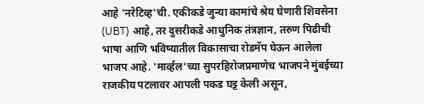आहे 'नरेटिव्ह'ची. एकीकडे जुन्या कामांचे श्रेय घेणारी शिवसेना (UBT) आहे, तर दुसरीकडे आधुनिक तंत्रज्ञान, तरुण पिढीची भाषा आणि भविष्यातील विकासाचा रोडमॅप घेऊन आलेला भाजप आहे. 'मार्व्हल'च्या सुपरहिरोजप्रमाणेच भाजपने मुंबईच्या राजकीय पटलावर आपली पकड घट्ट केली असून,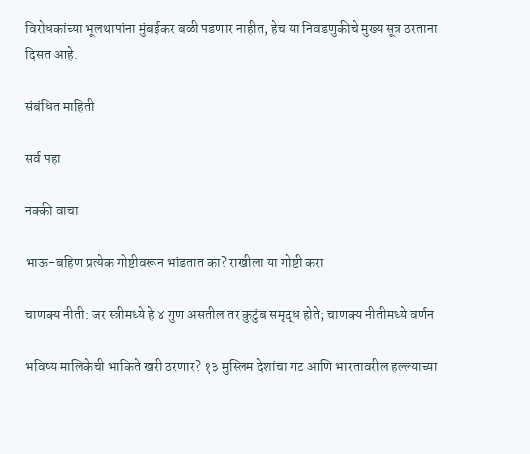विरोधकांच्या भूलथापांना मुंबईकर बळी पडणार नाहीत, हेच या निवडणुकीचे मुख्य सूत्र ठरताना दिसत आहे.

संबंधित माहिती

सर्व पहा

नक्की वाचा

भाऊ-बहिण प्रत्येक गोष्टीवरून भांडतात का? राखीला या गोष्टी करा

चाणक्य नीती: जर स्त्रीमध्ये हे ४ गुण असतील तर कुटुंब समृद्ध होते; चाणक्य नीतीमध्ये वर्णन

भविष्य मालिकेची भाकिते खरी ठरणार? १३ मुस्लिम देशांचा गट आणि भारतावरील हल्ल्याच्या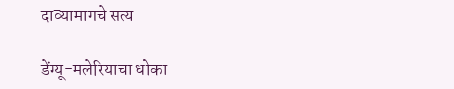दाव्यामागचे सत्य

डेंग्यू-मलेरियाचा धोका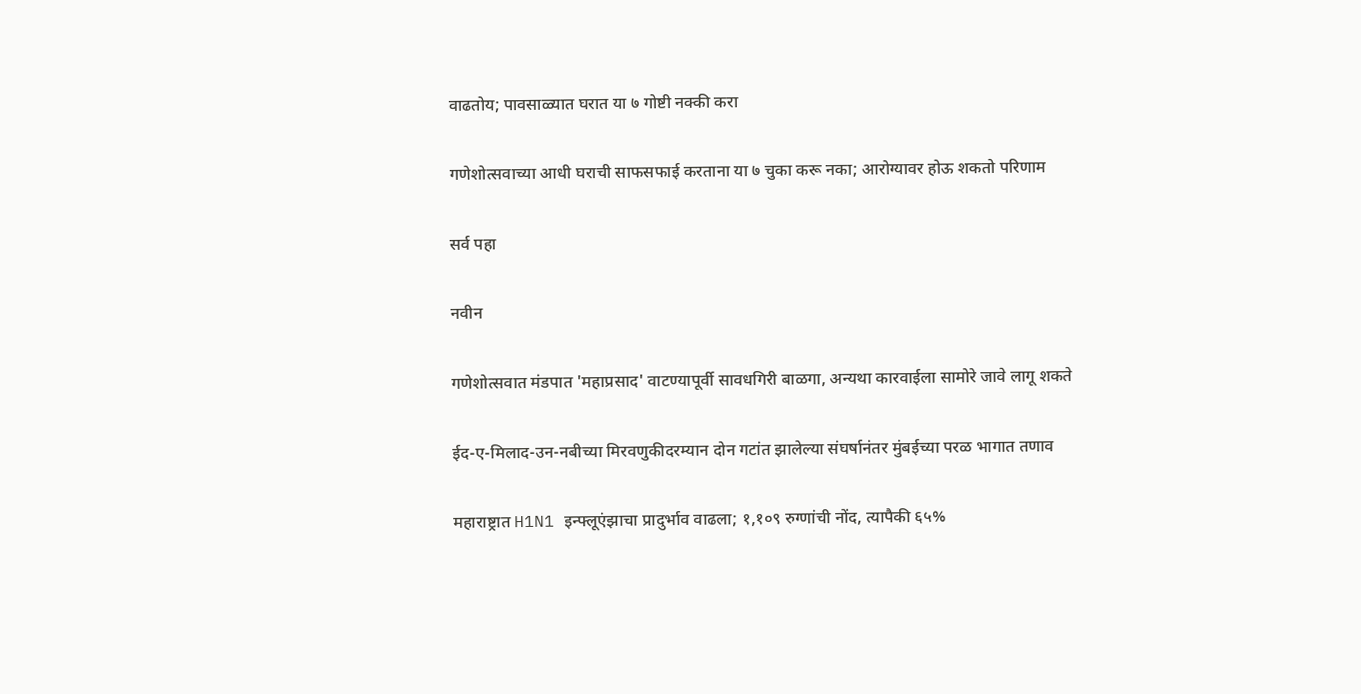वाढतोय; पावसाळ्यात घरात या ७ गोष्टी नक्की करा

गणेशोत्सवाच्या आधी घराची साफसफाई करताना या ७ चुका करू नका; आरोग्यावर होऊ शकतो परिणाम

सर्व पहा

नवीन

गणेशोत्सवात मंडपात 'महाप्रसाद' वाटण्यापूर्वी सावधगिरी बाळगा, अन्यथा कारवाईला सामोरे जावे लागू शकते

ईद-ए-मिलाद-उन-नबीच्या मिरवणुकीदरम्यान दोन गटांत झालेल्या संघर्षानंतर मुंबईच्या परळ भागात तणाव

महाराष्ट्रात H1N1 इन्फ्लूएंझाचा प्रादुर्भाव वाढला; १,१०९ रुग्णांची नोंद, त्यापैकी ६५%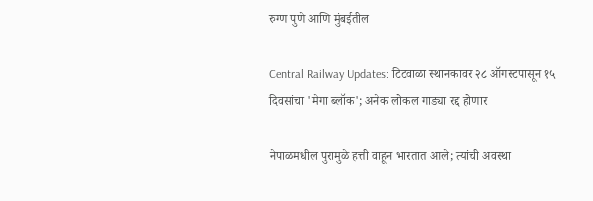रुग्ण पुणे आणि मुंबईतील

Central Railway Updates: टिटवाळा स्थानकावर २८ ऑगस्टपासून १५ दिवसांचा 'मेगा ब्लॉक'; अनेक लोकल गाड्या रद्द होणार

नेपाळमधील पुरामुळे हत्ती वाहून भारतात आले; त्यांची अवस्था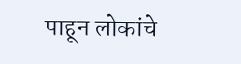पाहून लोकांचे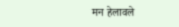मन हेलावले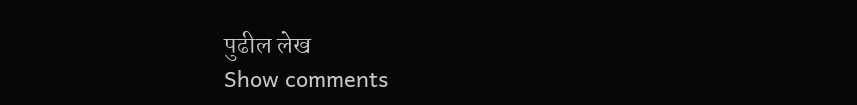पुढील लेख
Show comments